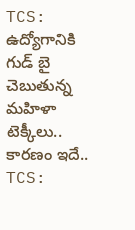TCS: ఉద్యోగానికి గుడ్ బై చెబుతున్న మహిళా టెక్కీలు.. కారణం ఇదే..
TCS: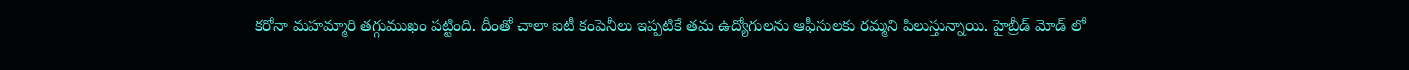కరోనా మహమ్మారి తగ్గుముఖం పట్టింది. దీంతో చాలా ఐటీ కంపెనీలు ఇప్పటికే తమ ఉద్యోగులను ఆఫీసులకు రమ్మని పిలుస్తున్నాయి. హైబ్రీడ్ మోడ్ లో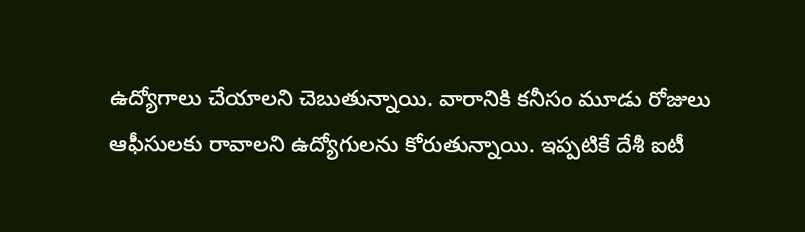ఉద్యోగాలు చేయాలని చెబుతున్నాయి. వారానికి కనీసం మూడు రోజులు ఆఫీసులకు రావాలని ఉద్యోగులను కోరుతున్నాయి. ఇప్పటికే దేశీ ఐటీ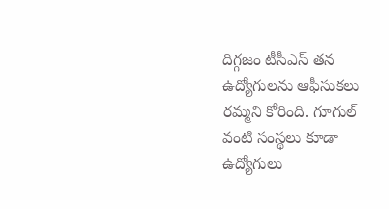దిగ్గజం టీసీఎస్ తన ఉద్యోగులను ఆఫీసుకలు రమ్మని కోరింది. గూగుల్ వంటి సంస్థలు కూడా ఉద్యోగులు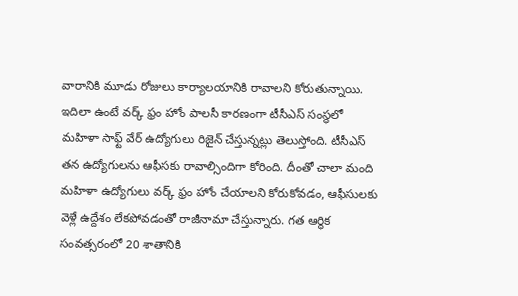వారానికి మూడు రోజులు కార్యాలయానికి రావాలని కోరుతున్నాయి.
ఇదిలా ఉంటే వర్క్ ఫ్రం హోం పాలసీ కారణంగా టీసీఎస్ సంస్థలో మహిళా సాఫ్ట్ వేర్ ఉద్యోగులు రిజైన్ చేస్తున్నట్లు తెలుస్తోంది. టీసీఎస్ తన ఉద్యోగులను ఆఫీసకు రావాల్సిందిగా కోరింది. దీంతో చాలా మంది మహిళా ఉద్యోగులు వర్క్ ఫ్రం హోం చేయాలని కోరుకోవడం, ఆఫీసులకు వెళ్లే ఉద్దేశం లేకపోవడంతో రాజీనామా చేస్తున్నారు. గత ఆర్థిక సంవత్సరంలో 20 శాతానికి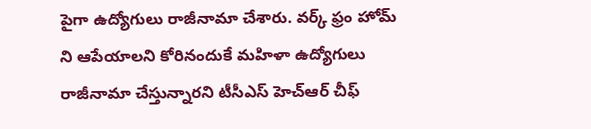పైగా ఉద్యోగులు రాజీనామా చేశారు. వర్క్ ఫ్రం హోమ్ ని ఆపేయాలని కోరినందుకే మహిళా ఉద్యోగులు రాజీనామా చేస్తున్నారని టీసీఎస్ హెచ్ఆర్ చీఫ్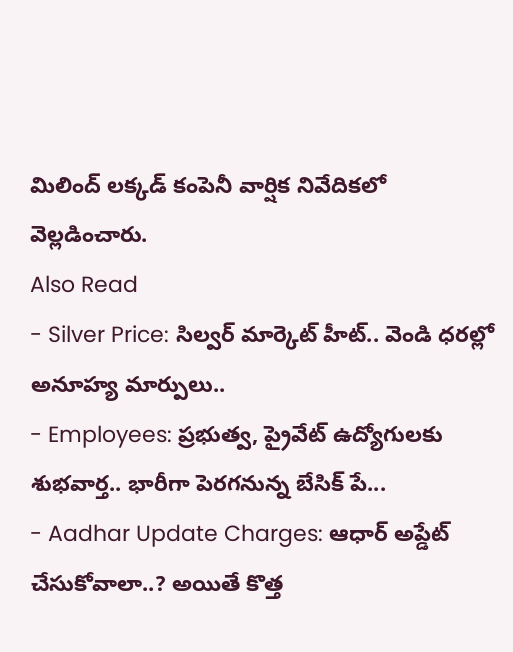మిలింద్ లక్కడ్ కంపెనీ వార్షిక నివేదికలో వెల్లడించారు.
Also Read
- Silver Price: సిల్వర్ మార్కెట్ హీట్.. వెండి ధరల్లో అనూహ్య మార్పులు..
- Employees: ప్రభుత్వ, ప్రైవేట్ ఉద్యోగులకు శుభవార్త.. భారీగా పెరగనున్న బేసిక్ పే...
- Aadhar Update Charges: ఆధార్ అప్డేట్ చేసుకోవాలా..? అయితే కొత్త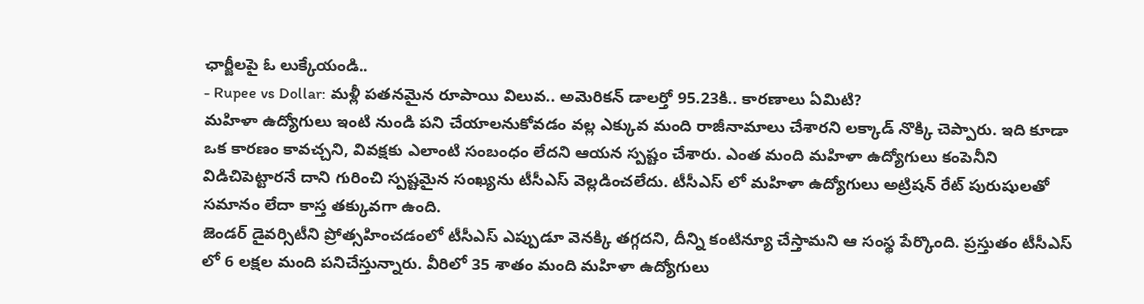ఛార్జీలపై ఓ లుక్కేయండి..
- Rupee vs Dollar: మళ్లీ పతనమైన రూపాయి విలువ.. అమెరికన్ డాలర్తో 95.23కి.. కారణాలు ఏమిటి?
మహిళా ఉద్యోగులు ఇంటి నుండి పని చేయాలనుకోవడం వల్ల ఎక్కువ మంది రాజీనామాలు చేశారని లక్కాడ్ నొక్కి చెప్పారు. ఇది కూడా ఒక కారణం కావచ్చని, వివక్షకు ఎలాంటి సంబంధం లేదని ఆయన స్పష్టం చేశారు. ఎంత మంది మహిళా ఉద్యోగులు కంపెనీని విడిచిపెట్టారనే దాని గురించి స్పష్టమైన సంఖ్యను టీసీఎస్ వెల్లడించలేదు. టీసీఎస్ లో మహిళా ఉద్యోగులు అట్రిషన్ రేట్ పురుషులతో సమానం లేదా కాస్త తక్కువగా ఉంది.
జెండర్ డైవర్సిటీని ప్రోత్సహించడంలో టీసీఎస్ ఎప్పుడూ వెనక్కి తగ్గదని, దీన్ని కంటిన్యూ చేస్తామని ఆ సంస్థ పేర్కొంది. ప్రస్తుతం టీసీఎస్ లో 6 లక్షల మంది పనిచేస్తున్నారు. వీరిలో 35 శాతం మంది మహిళా ఉద్యోగులు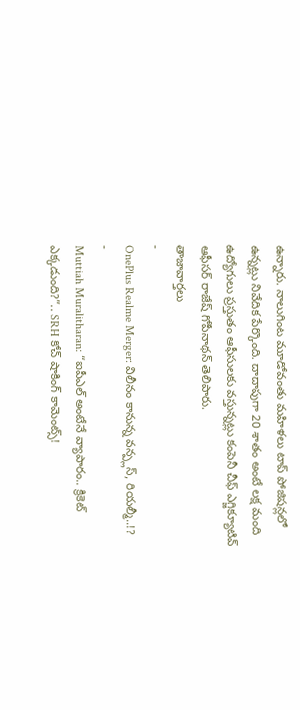ఉన్నారు. నాలుగింట మూడోవంతు మహిళలు టాప్ పోజిషన్లలో ఉన్నట్లు నివేదిక పేర్కొంది. దాదాపుగా 20 శాతం అంటే లక్ష మంది ఉద్యోగులు ప్రస్తుతం ఆఫీసులకు వస్తున్నట్లు కంపెనీ చీఫ్ ఎగ్జిక్యూటివ్ ఆఫీసర్ రాజేష్ గోపీనాథన్ తెలిపారు.
తాజావార్తలు
-
OnePlus Realme Merger: విలీనం కానున్న వన్ప్లస్, రియల్మీ..!?
-
Muttiah Muralitharan: “ఐపీఎల్ అంటేనే వ్యాపారం.. క్రికెట్ ఎక్కడుంది?”.. SRH కోచ్ షాకింగ్ కామెంట్స్!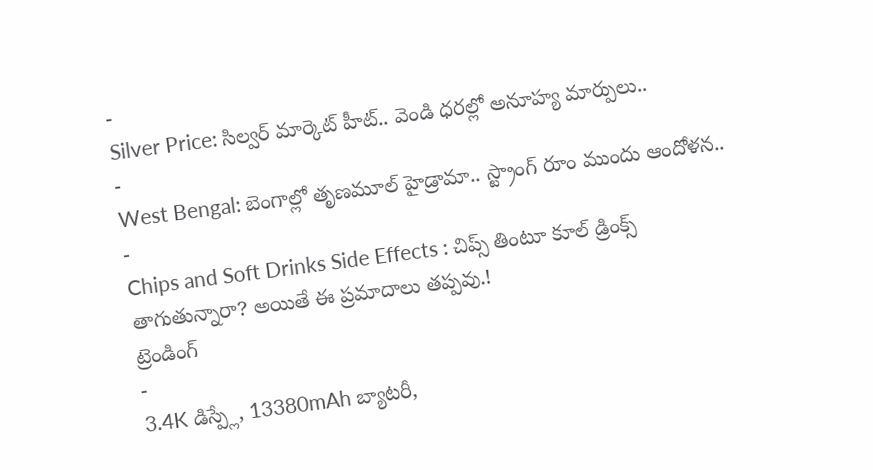-
Silver Price: సిల్వర్ మార్కెట్ హీట్.. వెండి ధరల్లో అనూహ్య మార్పులు..
-
West Bengal: బెంగాల్లో తృణమూల్ హైడ్రామా.. స్ట్రాంగ్ రూం ముందు ఆందోళన..
-
Chips and Soft Drinks Side Effects : చిప్స్ తింటూ కూల్ డ్రింక్స్ తాగుతున్నారా? అయితే ఈ ప్రమాదాలు తప్పవు.!
ట్రెండింగ్
-
3.4K డిస్ప్లే, 13380mAh బ్యాటరీ,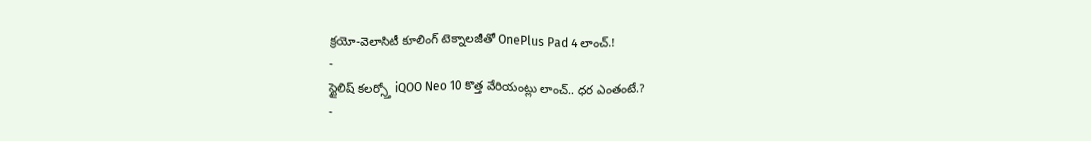క్రయో-వెలాసిటీ కూలింగ్ టెక్నాలజీతో OnePlus Pad 4 లాంచ్.!
-
స్టైలిష్ కలర్స్తో iQOO Neo 10 కొత్త వేరియంట్లు లాంచ్.. ధర ఎంతంటే.?
-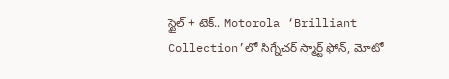స్టైల్ + టెక్.. Motorola ‘Brilliant Collection’లో సిగ్నేచర్ స్మార్ట్ ఫోన్, మోటో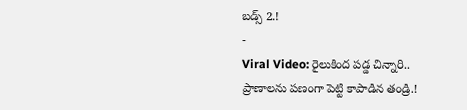బడ్స్ 2.!
-
Viral Video: రైలుకింద పడ్డ చిన్నారి.. ప్రాణాలను పణంగా పెట్టి కాపాడిన తండ్రి.!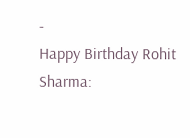-
Happy Birthday Rohit Sharma: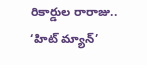రికార్డుల రారాజు.. ‘హిట్ మ్యాన్’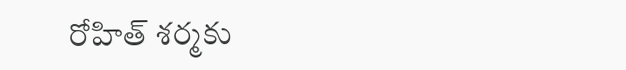రోహిత్ శర్మకు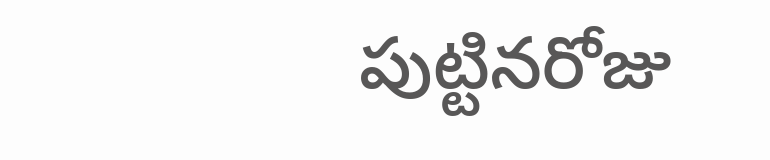పుట్టినరోజు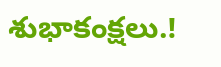శుభాకంక్షలు.!